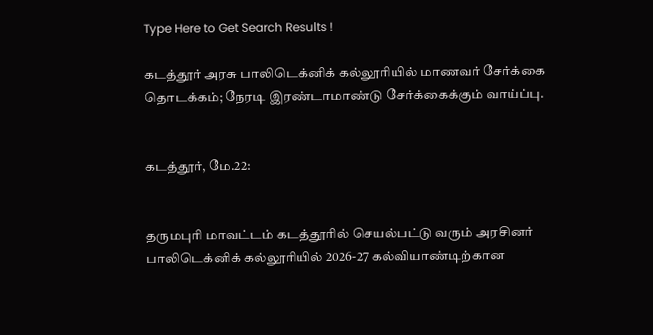Type Here to Get Search Results !

கடத்தூர் அரசு பாலிடெக்னிக் கல்லூரியில் மாணவர் சேர்க்கை தொடக்கம்; நேரடி இரண்டாமாண்டு சேர்க்கைக்கும் வாய்ப்பு.


கடத்தூர், மே.22:


தருமபுரி மாவட்டம் கடத்தூரில் செயல்பட்டு வரும் அரசினர் பாலிடெக்னிக் கல்லூரியில் 2026-27 கல்வியாண்டிற்கான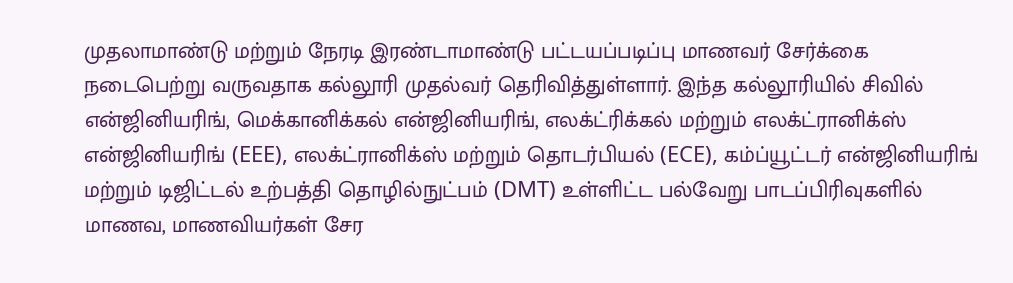முதலாமாண்டு மற்றும் நேரடி இரண்டாமாண்டு பட்டயப்படிப்பு மாணவர் சேர்க்கை நடைபெற்று வருவதாக கல்லூரி முதல்வர் தெரிவித்துள்ளார். இந்த கல்லூரியில் சிவில் என்ஜினியரிங், மெக்கானிக்கல் என்ஜினியரிங், எலக்ட்ரிக்கல் மற்றும் எலக்ட்ரானிக்ஸ் என்ஜினியரிங் (EEE), எலக்ட்ரானிக்ஸ் மற்றும் தொடர்பியல் (ECE), கம்ப்யூட்டர் என்ஜினியரிங் மற்றும் டிஜிட்டல் உற்பத்தி தொழில்நுட்பம் (DMT) உள்ளிட்ட பல்வேறு பாடப்பிரிவுகளில் மாணவ, மாணவியர்கள் சேர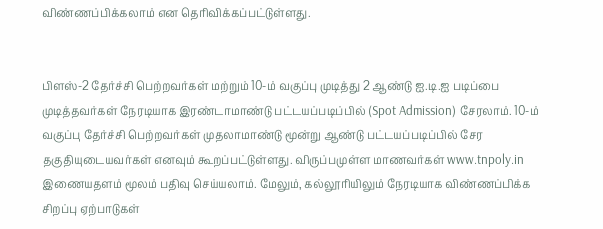விண்ணப்பிக்கலாம் என தெரிவிக்கப்பட்டுள்ளது.


பிளஸ்-2 தேர்ச்சி பெற்றவர்கள் மற்றும் 10-ம் வகுப்பு முடித்து 2 ஆண்டு ஐ.டி.ஐ படிப்பை முடித்தவர்கள் நேரடியாக இரண்டாமாண்டு பட்டயப்படிப்பில் (Spot Admission) சேரலாம். 10-ம் வகுப்பு தேர்ச்சி பெற்றவர்கள் முதலாமாண்டு மூன்று ஆண்டு பட்டயப்படிப்பில் சேர தகுதியுடையவர்கள் எனவும் கூறப்பட்டுள்ளது. விருப்பமுள்ள மாணவர்கள் www.tnpoly.in இணையதளம் மூலம் பதிவு செய்யலாம். மேலும், கல்லூரியிலும் நேரடியாக விண்ணப்பிக்க சிறப்பு ஏற்பாடுகள்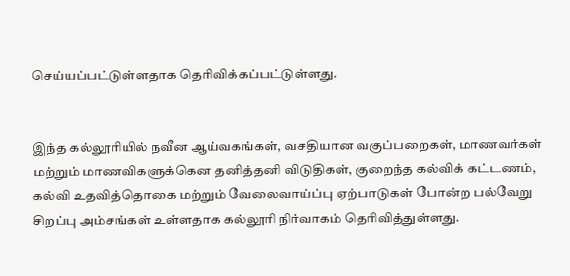செய்யப்பட்டுள்ளதாக தெரிவிக்கப்பட்டுள்ளது.


இந்த கல்லூரியில் நவீன ஆய்வகங்கள், வசதியான வகுப்பறைகள், மாணவர்கள் மற்றும் மாணவிகளுக்கென தனித்தனி விடுதிகள், குறைந்த கல்விக் கட்டணம், கல்வி உதவித்தொகை மற்றும் வேலைவாய்ப்பு ஏற்பாடுகள் போன்ற பல்வேறு சிறப்பு அம்சங்கள் உள்ளதாக கல்லூரி நிர்வாகம் தெரிவித்துள்ளது.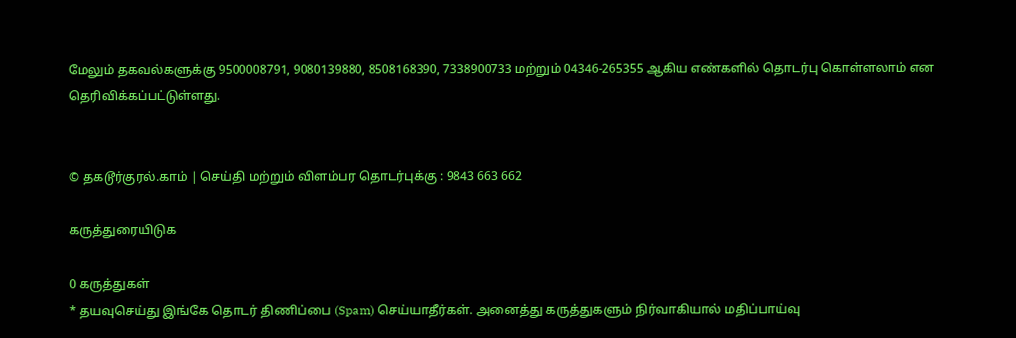மேலும் தகவல்களுக்கு 9500008791, 9080139880, 8508168390, 7338900733 மற்றும் 04346-265355 ஆகிய எண்களில் தொடர்பு கொள்ளலாம் என தெரிவிக்கப்பட்டுள்ளது.


© தகடூர்குரல்.காம் | செய்தி மற்றும் விளம்பர தொடர்புக்கு : 9843 663 662

கருத்துரையிடுக

0 கருத்துகள்
* தயவுசெய்து இங்கே தொடர் திணிப்பை (Spam) செய்யாதீர்கள். அனைத்து கருத்துகளும் நிர்வாகியால் மதிப்பாய்வு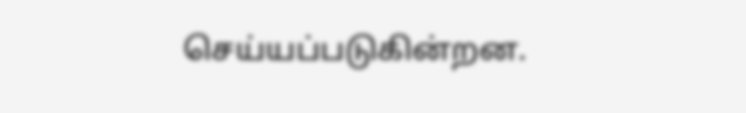செய்யப்படுகின்றன.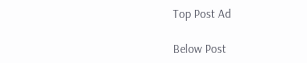Top Post Ad

Below Post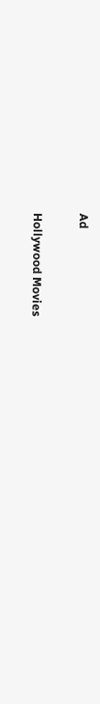Ad

Hollywood Movies